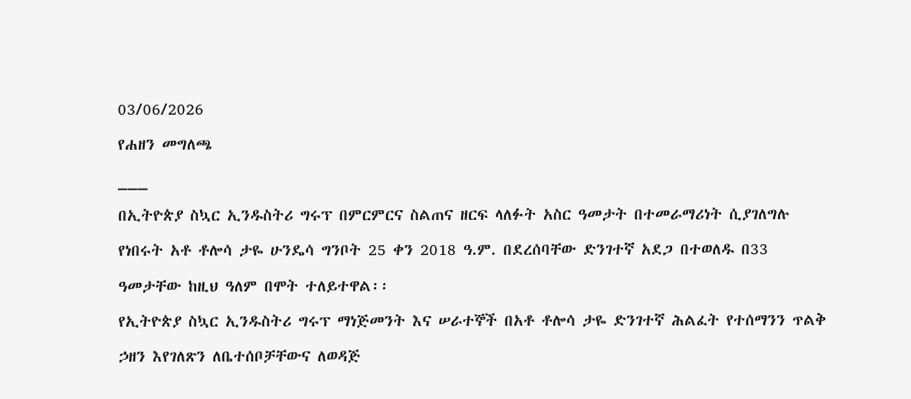03/06/2026
የሐዘን መግለጫ
___
በኢትዮጵያ ስኳር ኢንዱስትሪ ግሩፕ በምርምርና ስልጠና ዘርፍ ላለፉት አስር ዓመታት በተመራማሪነት ሲያገለግሉ የነበሩት አቶ ቶሎሳ ታዬ ሁንዴሳ ግንቦት 25 ቀን 2018 ዓ.ም. በደረሰባቸው ድንገተኛ አደጋ በተወለዱ በ33 ዓመታቸው ከዚህ ዓለም በሞት ተለይተዋል፡፡
የኢትዮጵያ ስኳር ኢንዱስትሪ ግሩፕ ማነጅመንት እና ሠራተኞች በአቶ ቶሎሳ ታዬ ድንገተኛ ሕልፈት የተሰማንን ጥልቅ ኃዘን እየገለጽን ለቤተሰቦቻቸውና ለወዳጅ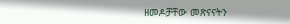ዘመዶቻቸው መጽናናትን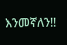እንመኛለን!!